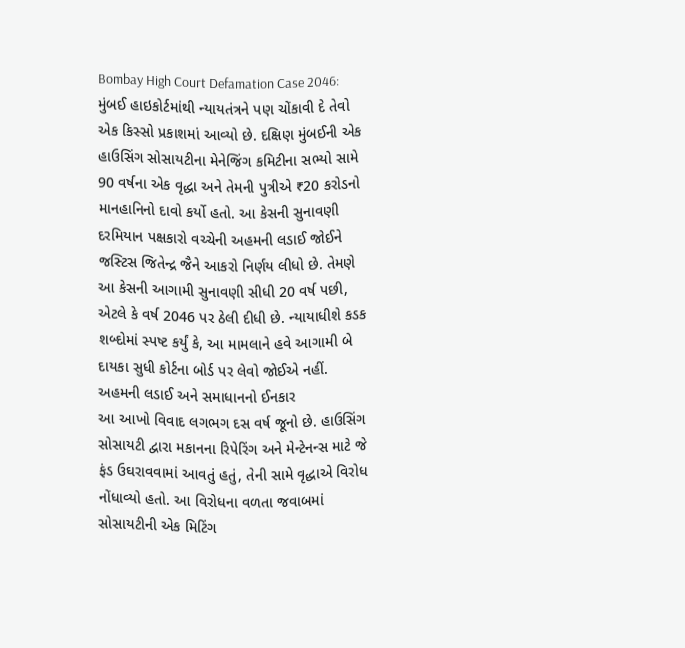Bombay High Court Defamation Case 2046: મુંબઈ હાઇકોર્ટમાંથી ન્યાયતંત્રને પણ ચોંકાવી દે તેવો એક કિસ્સો પ્રકાશમાં આવ્યો છે. દક્ષિણ મુંબઈની એક હાઉસિંગ સોસાયટીના મેનેજિંગ કમિટીના સભ્યો સામે 90 વર્ષના એક વૃદ્ધા અને તેમની પુત્રીએ ₹20 કરોડનો માનહાનિનો દાવો કર્યો હતો. આ કેસની સુનાવણી દરમિયાન પક્ષકારો વચ્ચેની અહમની લડાઈ જોઈને જસ્ટિસ જિતેન્દ્ર જૈને આકરો નિર્ણય લીધો છે. તેમણે આ કેસની આગામી સુનાવણી સીધી 20 વર્ષ પછી, એટલે કે વર્ષ 2046 પર ઠેલી દીધી છે. ન્યાયાધીશે કડક શબ્દોમાં સ્પષ્ટ કર્યું કે, આ મામલાને હવે આગામી બે દાયકા સુધી કોર્ટના બોર્ડ પર લેવો જોઈએ નહીં.
અહમની લડાઈ અને સમાધાનનો ઈનકાર
આ આખો વિવાદ લગભગ દસ વર્ષ જૂનો છે. હાઉસિંગ સોસાયટી દ્વારા મકાનના રિપેરિંગ અને મેન્ટેનન્સ માટે જે ફંડ ઉઘરાવવામાં આવતું હતું, તેની સામે વૃદ્ધાએ વિરોધ નોંધાવ્યો હતો. આ વિરોધના વળતા જવાબમાં સોસાયટીની એક મિટિંગ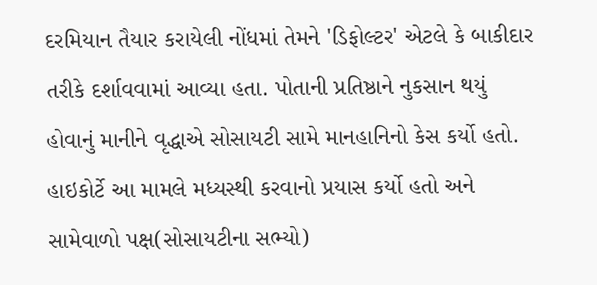દરમિયાન તૈયાર કરાયેલી નોંધમાં તેમને 'ડિફોલ્ટર' એટલે કે બાકીદાર તરીકે દર્શાવવામાં આવ્યા હતા. પોતાની પ્રતિષ્ઠાને નુકસાન થયું હોવાનું માનીને વૃદ્ધાએ સોસાયટી સામે માનહાનિનો કેસ કર્યો હતો. હાઇકોર્ટે આ મામલે મધ્યસ્થી કરવાનો પ્રયાસ કર્યો હતો અને સામેવાળો પક્ષ(સોસાયટીના સભ્યો)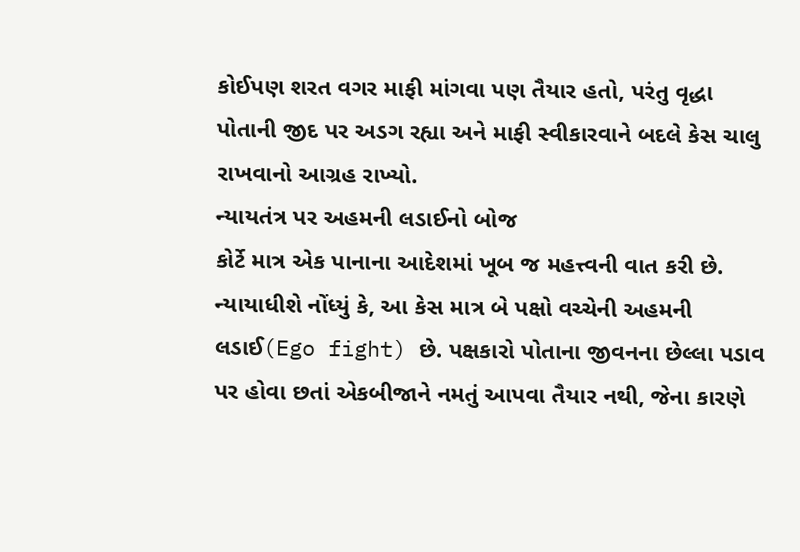કોઈપણ શરત વગર માફી માંગવા પણ તૈયાર હતો, પરંતુ વૃદ્ધા પોતાની જીદ પર અડગ રહ્યા અને માફી સ્વીકારવાને બદલે કેસ ચાલુ રાખવાનો આગ્રહ રાખ્યો.
ન્યાયતંત્ર પર અહમની લડાઈનો બોજ
કોર્ટે માત્ર એક પાનાના આદેશમાં ખૂબ જ મહત્ત્વની વાત કરી છે. ન્યાયાધીશે નોંધ્યું કે, આ કેસ માત્ર બે પક્ષો વચ્ચેની અહમની લડાઈ(Ego fight) છે. પક્ષકારો પોતાના જીવનના છેલ્લા પડાવ પર હોવા છતાં એકબીજાને નમતું આપવા તૈયાર નથી, જેના કારણે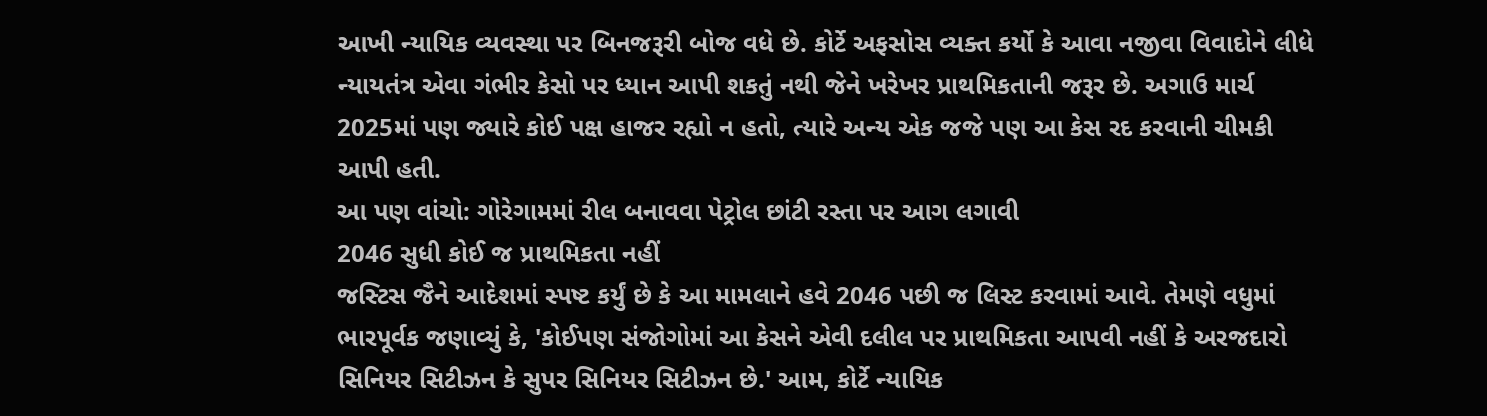આખી ન્યાયિક વ્યવસ્થા પર બિનજરૂરી બોજ વધે છે. કોર્ટે અફસોસ વ્યક્ત કર્યો કે આવા નજીવા વિવાદોને લીધે ન્યાયતંત્ર એવા ગંભીર કેસો પર ધ્યાન આપી શકતું નથી જેને ખરેખર પ્રાથમિકતાની જરૂર છે. અગાઉ માર્ચ 2025માં પણ જ્યારે કોઈ પક્ષ હાજર રહ્યો ન હતો, ત્યારે અન્ય એક જજે પણ આ કેસ રદ કરવાની ચીમકી આપી હતી.
આ પણ વાંચો: ગોરેગામમાં રીલ બનાવવા પેટ્રોલ છાંટી રસ્તા પર આગ લગાવી
2046 સુધી કોઈ જ પ્રાથમિકતા નહીં
જસ્ટિસ જૈને આદેશમાં સ્પષ્ટ કર્યું છે કે આ મામલાને હવે 2046 પછી જ લિસ્ટ કરવામાં આવે. તેમણે વધુમાં ભારપૂર્વક જણાવ્યું કે, 'કોઈપણ સંજોગોમાં આ કેસને એવી દલીલ પર પ્રાથમિકતા આપવી નહીં કે અરજદારો સિનિયર સિટીઝન કે સુપર સિનિયર સિટીઝન છે.' આમ, કોર્ટે ન્યાયિક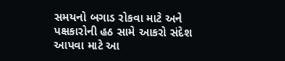સમયનો બગાડ રોકવા માટે અને પક્ષકારોની હઠ સામે આકરો સંદેશ આપવા માટે આ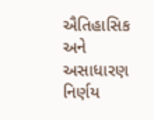ઐતિહાસિક અને અસાધારણ નિર્ણય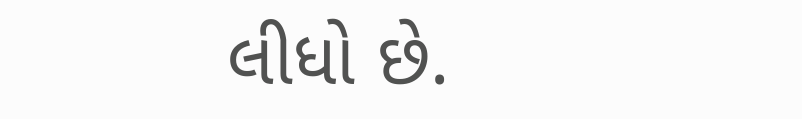લીધો છે.